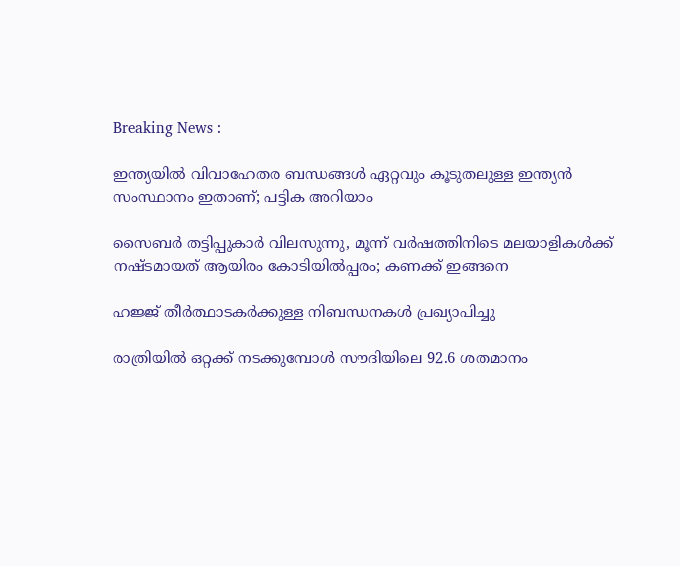Breaking News :

ഇന്ത്യയില്‍ വിവാഹേതര ബന്ധങ്ങള്‍ ഏറ്റവും കൂടുതലുള്ള ഇന്ത്യന്‍ സംസ്ഥാനം ഇതാണ്; പട്ടിക അറിയാം

സൈബര്‍ തട്ടിപ്പുകാര്‍ വിലസുന്നു, മൂന്ന് വര്‍ഷത്തിനിടെ മലയാളികള്‍ക്ക് നഷ്ടമായത് ആയിരം കോടിയില്‍പ്പരം; കണക്ക് ഇങ്ങനെ

ഹജ്ജ് തീർത്ഥാടകർക്കുള്ള നിബന്ധനകൾ പ്രഖ്യാപിച്ചു

രാത്രിയിൽ ഒറ്റക്ക് നടക്കുമ്പോൾ സൗദിയിലെ 92.6 ശതമാനം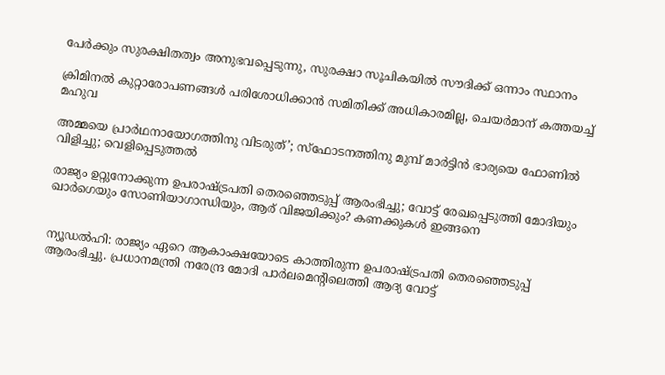പേർക്കും സുരക്ഷിതത്വം അനുഭവപ്പെടുന്നു, സുരക്ഷാ സൂചികയിൽ സൗദിക്ക് ഒന്നാം സ്ഥാനം

ക്രിമിനല്‍ കുറ്റാരോപണങ്ങള്‍ പരിശോധിക്കാന്‍ സമിതിക്ക്‌ അധികാരമില്ല, ചെയര്‍മാന്‌ കത്തയച്ച് മഹുവ

അമ്മയെ പ്രാര്‍ഥനായോഗത്തിനു വിടരുത്’; സ്‌ഫോടനത്തിനു മുമ്പ് മാര്‍ട്ടിന്‍ ഭാര്യയെ ഫോണില്‍ വിളിച്ചു; വെളിപ്പെടുത്തല്‍

രാജ്യം ഉറ്റുനോക്കുന്ന ഉപരാഷ്‌ട്രപതി തെരഞ്ഞെടുപ്പ് ആരംഭിച്ചു; വോട്ട് രേഖപ്പെടുത്തി മോദിയും ഖാര്‍ഗെയും സോണിയാഗാന്ധിയും, ആര് വിജയിക്കും? കണക്കുകള്‍ ഇങ്ങനെ


ന്യൂഡല്‍ഹി: രാജ്യം ഏറെ ആകാംക്ഷയോടെ കാത്തിരുന്ന ഉപരാഷ്‌ട്രപതി തെരഞ്ഞെടുപ്പ് ആരംഭിച്ചു. പ്രധാനമന്ത്രി നരേന്ദ്ര മോദി പാര്‍ലമെൻ്റിലെത്തി ആദ്യ വോട്ട്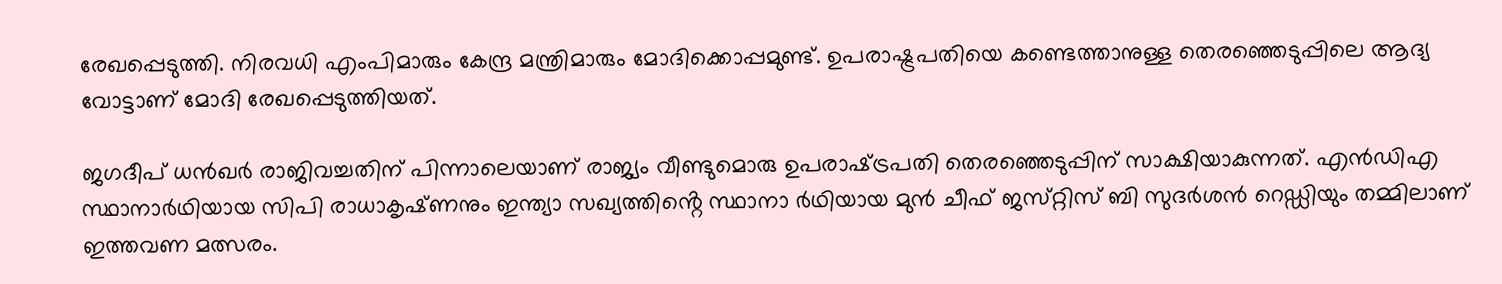രേഖപ്പെടുത്തി. നിരവധി എംപിമാരും കേന്ദ്ര മന്ത്രിമാരും മോദിക്കൊപ്പമുണ്ട്. ഉപരാഷ്ട്രപതിയെ കണ്ടെത്താനുള്ള തെരഞ്ഞെടുപ്പിലെ ആദ്യ വോട്ടാണ് മോദി രേഖപ്പെടുത്തിയത്.

ജഗദീപ് ധൻഖർ രാജിവച്ചതിന് പിന്നാലെയാണ് രാജ്യം വീണ്ടുമൊരു ഉപരാഷ്‌ട്രപതി തെരഞ്ഞെടുപ്പിന് സാക്ഷിയാകുന്നത്. എൻഡിഎ സ്ഥാനാര്‍ഥിയായ സിപി രാധാകൃഷ്‌ണനും ഇന്ത്യാ സഖ്യത്തിൻ്റെ സ്ഥാനാ ര്‍ഥിയായ മുൻ ചീഫ് ജസ്‌റ്റിസ് ബി സുദര്‍ശൻ റെഡ്ഡിയും തമ്മിലാണ് ഇത്തവണ മത്സരം.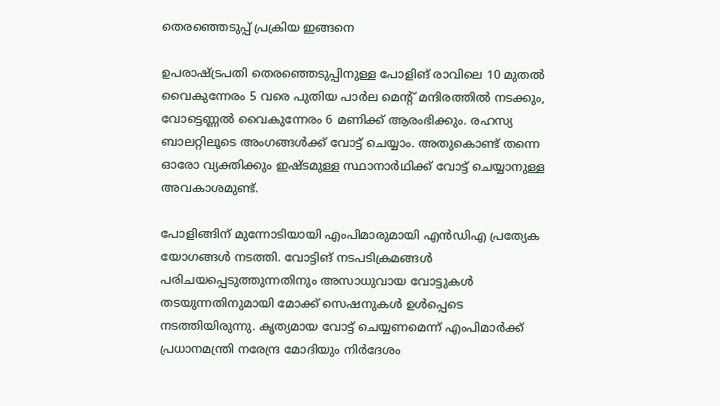തെരഞ്ഞെടുപ്പ് പ്രക്രിയ ഇങ്ങനെ

ഉപരാഷ്‌ട്രപതി തെരഞ്ഞെടുപ്പിനുള്ള പോളിങ് രാവിലെ 10 മുതൽ വൈകുന്നേരം 5 വരെ പുതിയ പാർല മെൻ്റ് മന്ദിരത്തിൽ നടക്കും, വോട്ടെണ്ണൽ വൈകുന്നേരം 6 മണിക്ക് ആരംഭിക്കും. രഹസ്യ ബാലറ്റിലൂടെ അംഗങ്ങള്‍ക്ക് വോട്ട് ചെയ്യാം. അതുകൊണ്ട് തന്നെ ഓരോ വ്യക്തിക്കും ഇഷ്‌ടമുള്ള സ്ഥാനാര്‍ഥിക്ക് വോട്ട് ചെയ്യാനുള്ള അവകാശമുണ്ട്.

പോളിങ്ങിന് മുന്നോടിയായി എംപിമാരുമായി എൻഡിഎ പ്രത്യേക യോഗങ്ങള്‍ നടത്തി. വോട്ടിങ് നടപടിക്രമങ്ങൾ പരിചയപ്പെടുത്തുന്നതിനും അസാധുവായ വോട്ടുകൾ തടയുന്നതിനുമായി മോക്ക് സെഷനുകൾ ഉൾപ്പെടെ നടത്തിയിരുന്നു. കൃത്യമായ വോട്ട് ചെയ്യണമെന്ന് എംപിമാര്‍ക്ക് പ്രധാനമന്ത്രി നരേന്ദ്ര മോദിയും നിര്‍ദേശം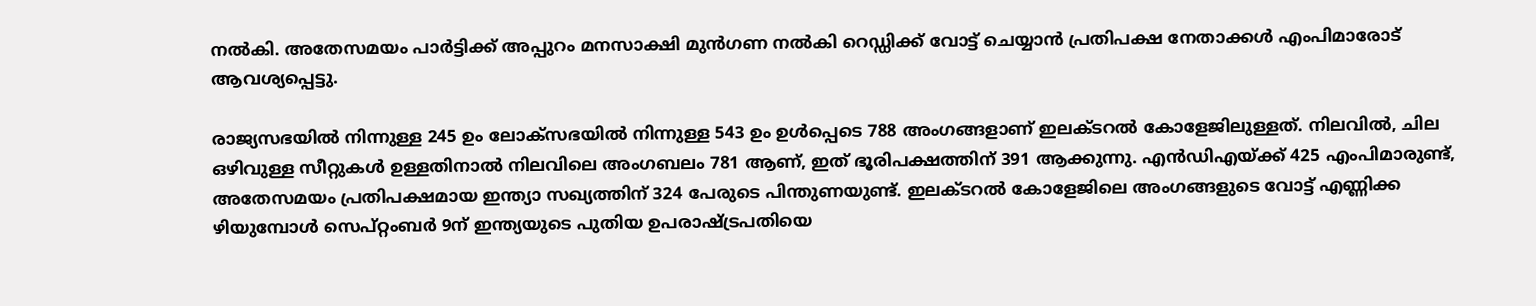നല്‍കി. അതേസമയം പാർട്ടിക്ക് അപ്പുറം മനസാക്ഷി മുൻഗണ നല്‍കി റെഡ്ഡിക്ക് വോട്ട് ചെയ്യാൻ പ്രതിപക്ഷ നേതാക്കൾ എംപിമാരോട് ആവശ്യപ്പെട്ടു.

രാജ്യസഭയിൽ നിന്നുള്ള 245 ഉം ലോക്‌സഭയിൽ നിന്നുള്ള 543 ഉം ഉൾപ്പെടെ 788 അംഗങ്ങളാണ് ഇലക്‌ടറൽ കോളേജിലുള്ളത്. നിലവിൽ, ചില ഒഴിവുള്ള സീറ്റുകൾ ഉള്ളതിനാൽ നിലവിലെ അംഗബലം 781 ആണ്, ഇത് ഭൂരിപക്ഷത്തിന് 391 ആക്കുന്നു. എൻ‌ഡി‌എയ്ക്ക് 425 എംപിമാരുണ്ട്, അതേസമയം പ്രതിപക്ഷമായ ഇന്ത്യാ സഖ്യത്തിന് 324 പേരുടെ പിന്തുണയുണ്ട്. ഇലക്‌ടറൽ കോളേജിലെ അംഗങ്ങളുടെ വോട്ട് എണ്ണിക്ക ഴിയുമ്പോള്‍ സെപ്‌റ്റംബര്‍ 9ന് ഇന്ത്യയുടെ പുതിയ ഉപരാഷ്‌ട്രപതിയെ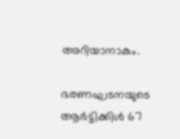അറിയാനാകും.

ഭരണഘടനയുടെ ആര്‍ട്ടിക്കിൾ 67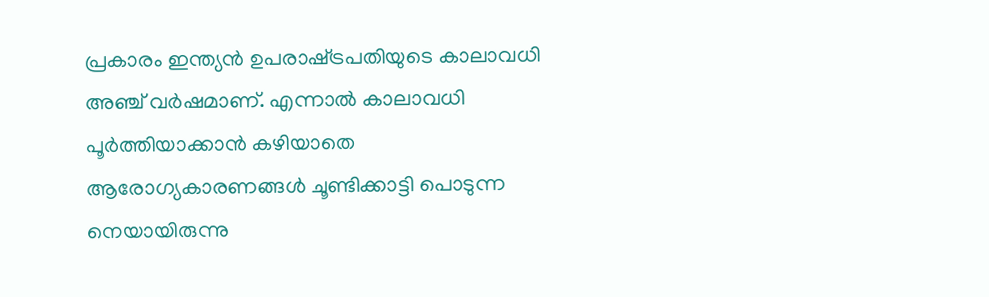പ്രകാരം ഇന്ത്യൻ ഉപരാഷ്‌ട്രപതിയുടെ കാലാവധി അഞ്ച് വർഷമാണ്. എന്നാല്‍ കാലാവധി പൂര്‍ത്തിയാക്കാൻ കഴിയാതെ ആരോഗ്യകാരണങ്ങള്‍ ചൂണ്ടിക്കാട്ടി പൊടുന്ന നെയായിരുന്നു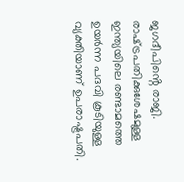ജഗദീപിൻ്റെ രാജി. രാഷ്‌ട്രപതിക്കുശേഷമുള്ള ഇന്ത്യയിലെ രണ്ടാമത്തെ ഉയർന്ന പദവി കൂടിയുള്ള വ്യക്തിയാണ് ഉപരാഷ്ട്രപതി.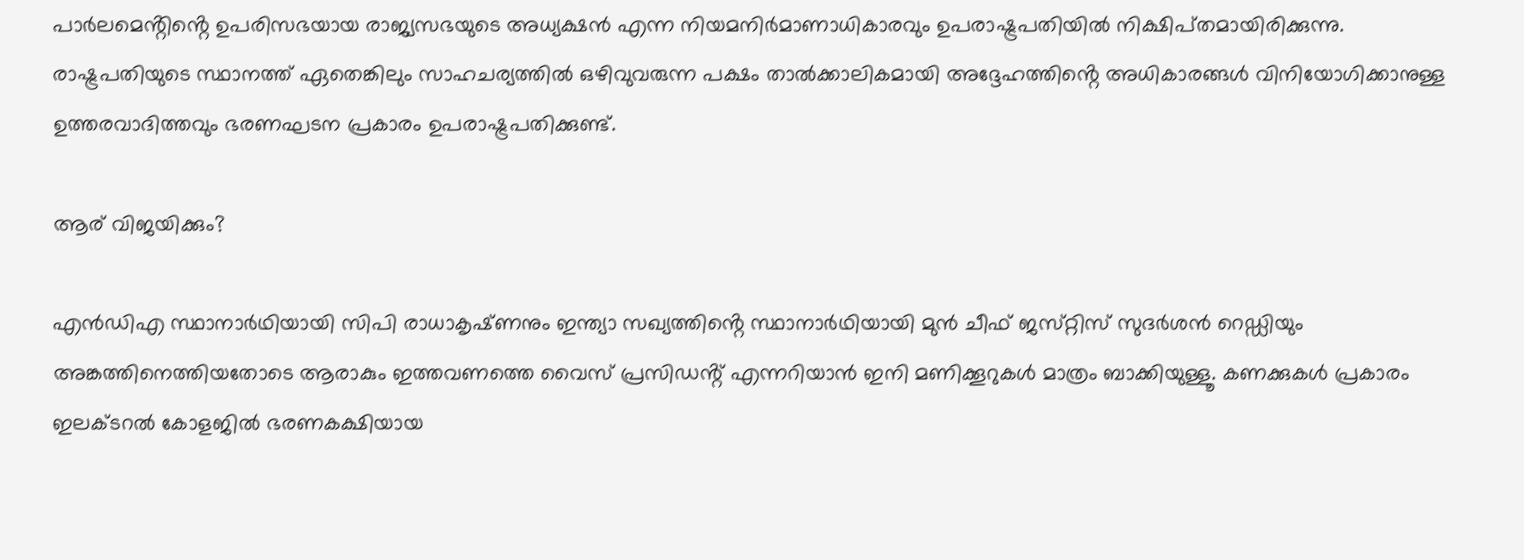പാർലമെൻ്റിൻ്റെ ഉപരിസഭയായ രാജ്യസഭയുടെ അധ്യക്ഷൻ എന്ന നിയമനിർമാണാധികാരവും ഉപരാഷ്ട്രപതിയിൽ നിക്ഷിപ്‌തമായിരിക്കുന്നു. രാഷ്ട്രപതിയുടെ സ്ഥാനത്ത് ഏതെങ്കിലും സാഹചര്യത്തിൽ ഒഴിവുവരുന്ന പക്ഷം താല്‍ക്കാലികമായി അദ്ദേഹത്തിൻ്റെ അധികാരങ്ങൾ വിനിയോഗിക്കാനുള്ള ഉത്തരവാദിത്തവും ഭരണഘടന പ്രകാരം ഉപരാഷ്ട്രപതിക്കുണ്ട്.

ആര് വിജയിക്കും?

എൻഡിഎ സ്ഥാനാര്‍ഥിയായി സിപി രാധാകൃഷ്‌ണനും ഇന്ത്യാ സഖ്യത്തിൻ്റെ സ്ഥാനാര്‍ഥിയായി മുൻ ചീഫ്‌ ജസ്‌റ്റിസ് സുദര്‍ശൻ റെഡ്ഡിയും അങ്കത്തിനെത്തിയതോടെ ആരാകും ഇത്തവണത്തെ വൈസ്‌ പ്രസിഡൻ്റ് എന്നറിയാൻ ഇനി മണിക്കൂറുകള്‍ മാത്രം ബാക്കിയുള്ളൂ. കണക്കുകള്‍ പ്രകാരം ഇലക്‌ടറൽ കോളജിൽ ഭരണകക്ഷിയായ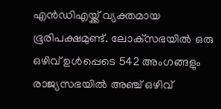എൻ‌ഡി‌എയ്ക്ക് വ്യക്തമായ ഭൂരിപക്ഷമുണ്ട്. ലോക്‌സഭയിൽ ഒരു ഒഴിവ് ഉൾപ്പെടെ 542 അംഗങ്ങളും രാജ്യസഭയിൽ അഞ്ച് ഒഴിവ്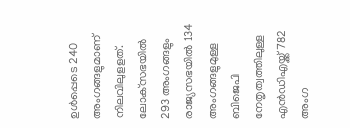ഉൾപ്പെടെ 240 അംഗങ്ങളുമാണ് നിലവിലുളളത്. ലോക്‌സഭയിൽ 293 അംഗങ്ങളും രാജ്യസഭയിൽ 134 അംഗങ്ങളുമുള്ള ബിജെപി നേതൃത്വത്തിലുള്ള എൻ‌ഡി‌എയ്ക്ക് 782 അംഗ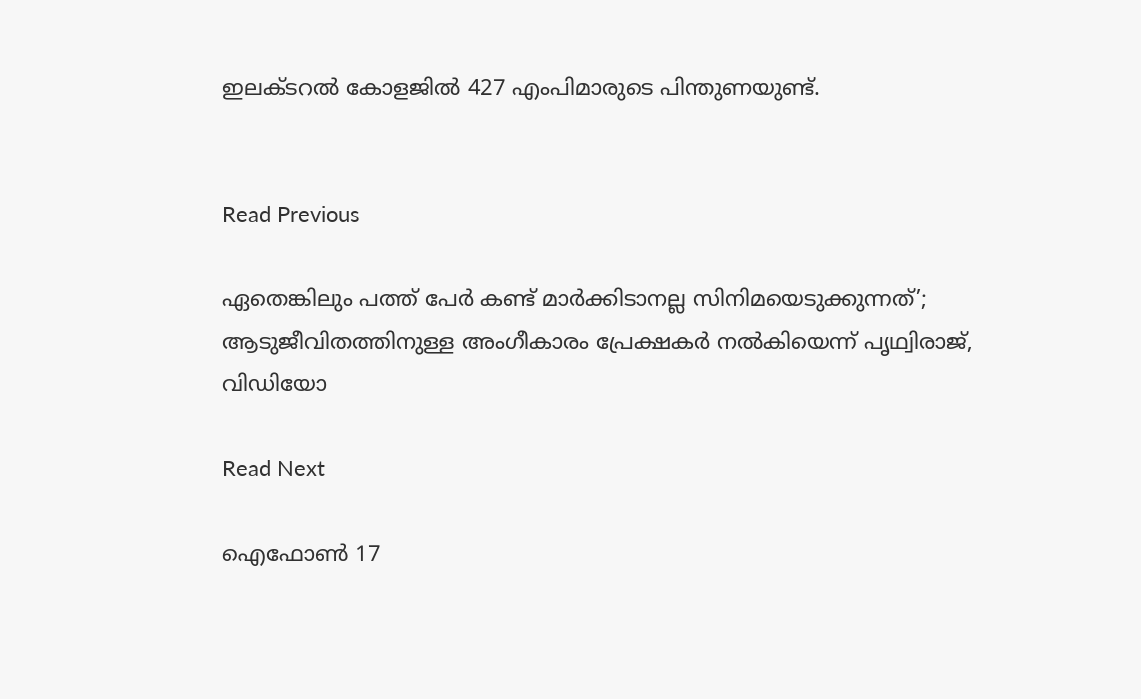ഇലക്‌ടറൽ കോളജിൽ 427 എംപിമാരുടെ പിന്തുണയുണ്ട്.


Read Previous

ഏതെങ്കിലും പത്ത് പേർ കണ്ട് മാര്‍ക്കിടാനല്ല സിനിമയെടുക്കുന്നത്’; ആടുജീവിതത്തിനുള്ള അംഗീകാരം പ്രേക്ഷകര്‍ നല്‍കിയെന്ന് പൃഥ്വിരാജ്, വിഡിയോ

Read Next

ഐഫോൺ 17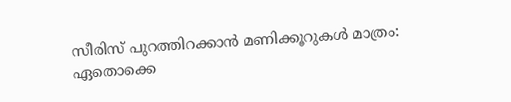സീരിസ് പുറത്തിറക്കാൻ മണിക്കൂറുകൾ മാത്രം: ഏതൊക്കെ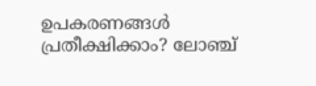ഉപകരണങ്ങൾ പ്രതീക്ഷിക്കാം? ലോഞ്ച്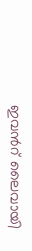ഇവന്‍റ് ലൈവായി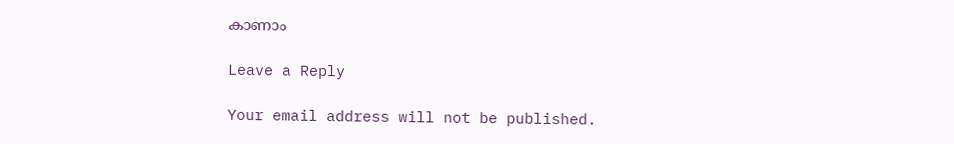കാണാം

Leave a Reply

Your email address will not be published.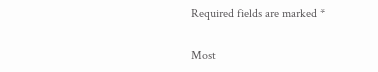Required fields are marked *

Most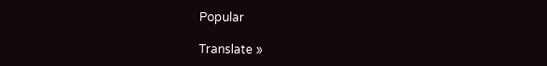Popular

Translate »